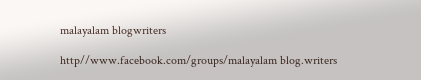malayalam blogwriters

http//www.facebook.com/groups/malayalam blog.writers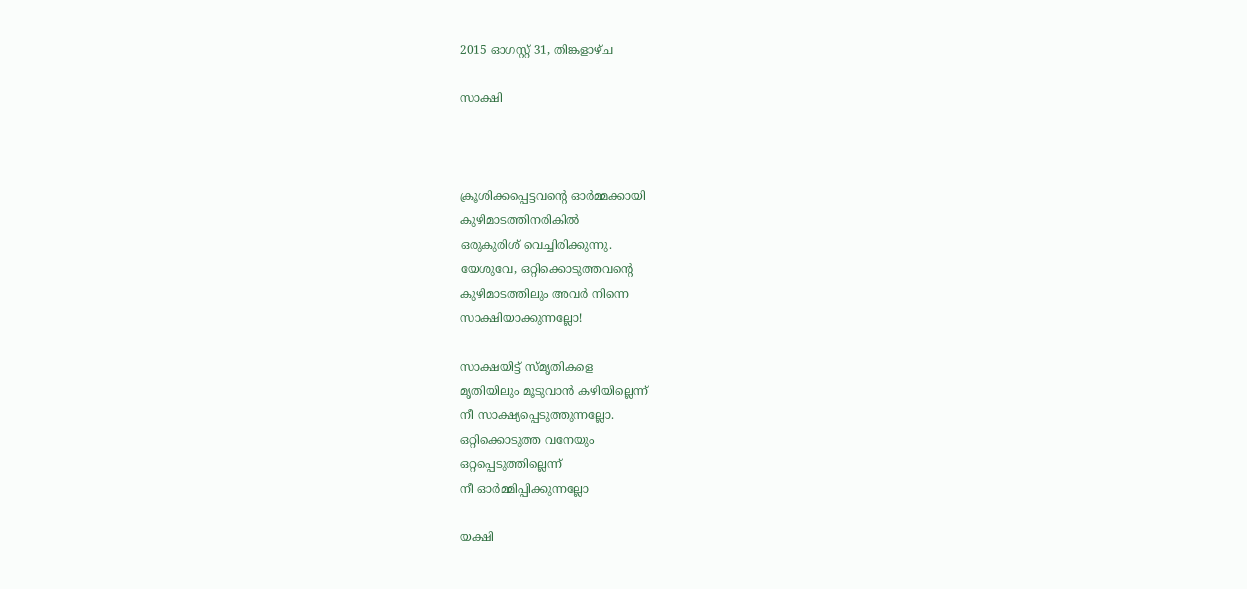2015 ഓഗസ്റ്റ് 31, തിങ്കളാഴ്‌ച

സാക്ഷി



ക്രൂശിക്കപ്പെട്ടവന്റെ ഓർമ്മക്കായി
കുഴിമാടത്തിനരികിൽ
ഒരുകുരിശ് വെച്ചിരിക്കുന്നു.
യേശുവേ, ഒറ്റിക്കൊടുത്തവന്റെ
കുഴിമാടത്തിലും അവർ നിന്നെ
സാക്ഷിയാക്കുന്നല്ലോ!

സാക്ഷയിട്ട് സ്മൃതികളെ
മൃതിയിലും മൂടുവാൻ കഴിയില്ലെന്ന്
നീ സാക്ഷ്യപ്പെടുത്തുന്നല്ലോ.
ഒറ്റിക്കൊടുത്ത വനേയും
ഒറ്റപ്പെടുത്തില്ലെന്ന്
നീ ഓർമ്മിപ്പിക്കുന്നല്ലോ

യക്ഷി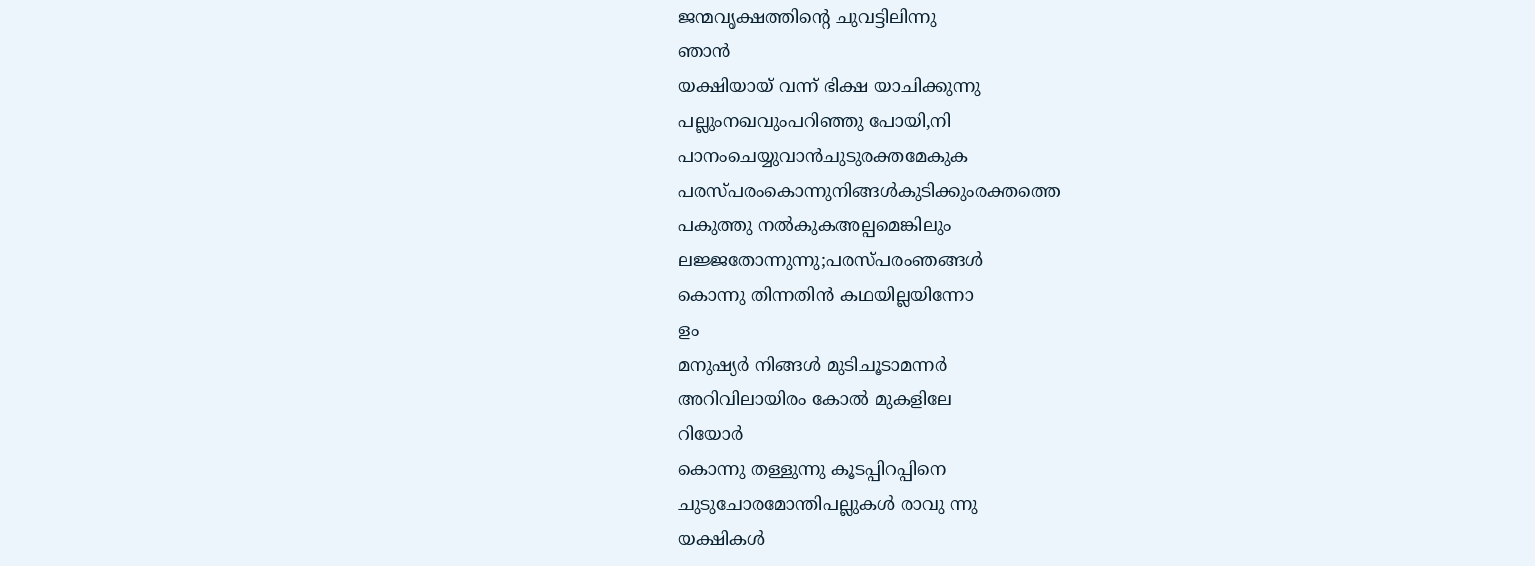ജന്മവൃക്ഷത്തിന്റെ ചുവട്ടിലിന്നു
ഞാൻ
യക്ഷിയായ് വന്ന് ഭിക്ഷ യാചിക്കുന്നു
പല്ലുംനഖവുംപറിഞ്ഞു പോയി,നി
പാനംചെയ്യുവാൻചുടുരക്തമേകുക
പരസ്പരംകൊന്നുനിങ്ങൾകുടിക്കുംരക്തത്തെ
പകുത്തു നൽകുകഅല്പമെങ്കിലും
ലജ്ജതോന്നുന്നു;പരസ്പരംഞങ്ങൾ
കൊന്നു തിന്നതിൻ കഥയില്ലയിന്നോ
ളം
മനുഷ്യർ നിങ്ങൾ മുടിചൂടാമന്നർ
അറിവിലായിരം കോൽ മുകളിലേ
റിയോർ
കൊന്നു തള്ളുന്നു കൂടപ്പിറപ്പിനെ
ചുടുചോരമോന്തിപല്ലുകൾ രാവു ന്നു
യക്ഷികൾ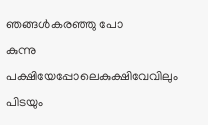ഞങ്ങൾകരഞ്ഞു പോ
കുന്നു
പക്ഷിയേപ്പോലെകുക്ഷിവേവിലും
പിടയും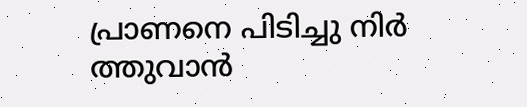പ്രാണനെ പിടിച്ചു നിർ
ത്തുവാൻ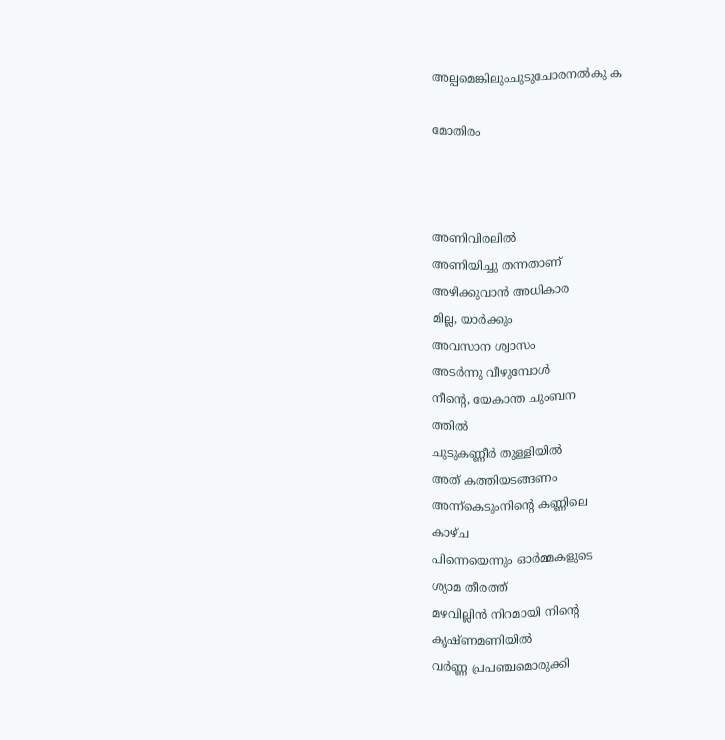അല്പമെങ്കിലുംചുടുചോരനൽകു ക

മോതിരം



അണിവിരലിൽ
അണിയിച്ചു തന്നതാണ്
അഴിക്കുവാൻ അധികാര
മില്ല, യാർക്കും
അവസാന ശ്വാസം
അടർന്നു വീഴുമ്പോൾ
നീന്റെ, യേകാന്ത ചുംബന
ത്തിൽ
ചുടുകണ്ണീർ തുള്ളിയിൽ
അത് കത്തിയടങ്ങണം
അന്ന്കെടുംനിന്റെ കണ്ണിലെ
കാഴ്ച
പിന്നെയെന്നും ഓർമ്മകളുടെ
ശ്യാമ തീരത്ത്
മഴവില്ലിൻ നിറമായി നിന്റെ
കൃഷ്ണമണിയിൽ
വർണ്ണ പ്രപഞ്ചമൊരുക്കി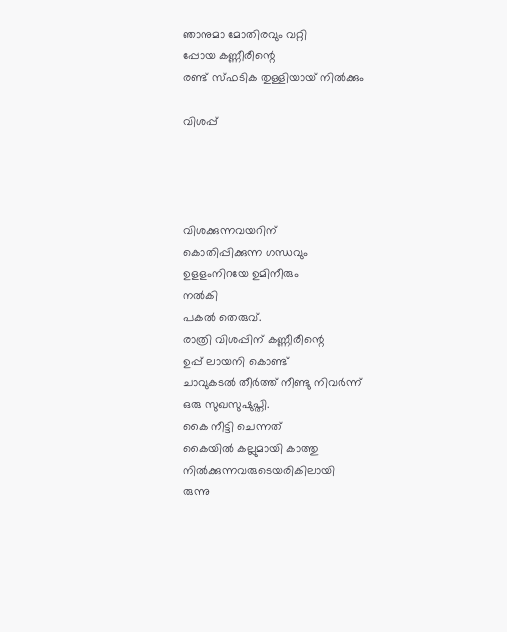ഞാനുമാ മോതിരവും വറ്റി
പ്പോയ കണ്ണീരീന്റെ
രണ്ട് സ്ഫടിക തുള്ളിയായ് നിൽക്കും

വിശപ്പ്




വിശക്കുന്നവയറിന്
കൊതിപ്പിക്കുന്ന ഗന്ധവും
ഉളളംനിറയേ ഉമിനീരും
നൽകി
പകൽ തെരുവ്.
രാത്രി വിശപ്പിന് കണ്ണീരീന്റെ
ഉപ്പ് ലായനി കൊണ്ട്
ചാവുകടൽ തീർത്ത് നീണ്ടു നിവർന്ന്
ഒരു സുഖസുഷുപ്തി.
കൈ നീട്ടി ചെന്നത്
കൈയിൽ കല്ലുമായി കാത്തു
നിൽക്കുന്നവരുടെയരികിലായി
രുന്നു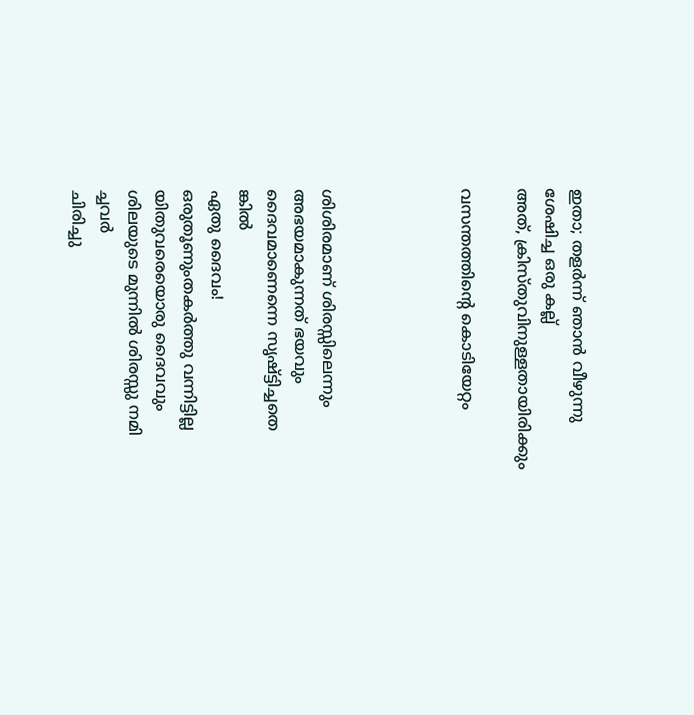ഇതാ; തളർന്ന് ഞാൻ വീഴുന്നു
ശേഷിച്ച ഒരു കല്ല്
അത്, ക്രിസ്തുവിനുള്ളതായിരിക്കും

വസന്തത്തിന്റെ കൊടിയേറ്റം




ശിശിരമാണ് ശിരസ്സിലെന്നും
അഭയമാകുന്നത് ഭയവും
ദൈവമാണെന്നെ സൃഷ്ട്ടിച്ചതെ
ങ്കിൽ
ഏതു ദൈവം!
ഒരുതൂണുംതകർത്തു വന്നിട്ടില്ല
യിതുവരെയൊരു ദൈവവും
ശിലയുടെ മുന്നിൽ ശിരസ്സു നമി
ച്ചവർ
ചിരിച്ചു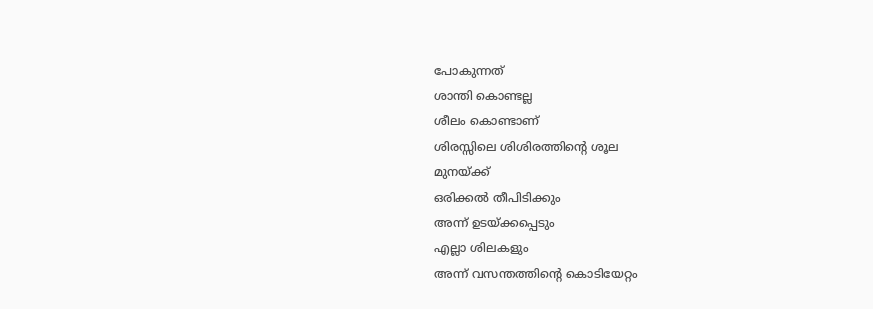പോകുന്നത്
ശാന്തി കൊണ്ടല്ല
ശീലം കൊണ്ടാണ്
ശിരസ്സിലെ ശിശിരത്തിന്റെ ശൂല
മുനയ്ക്ക്
ഒരിക്കൽ തീപിടിക്കും
അന്ന് ഉടയ്ക്കപ്പെടും
എല്ലാ ശിലകളും
അന്ന് വസന്തത്തിന്റെ കൊടിയേറ്റം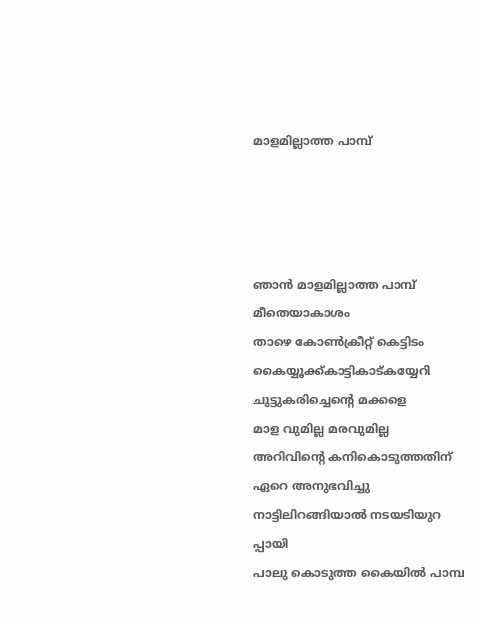മാളമില്ലാത്ത പാമ്പ്




ഞാൻ മാളമില്ലാത്ത പാമ്പ്
മീതെയാകാശം
താഴെ കോൺക്രീറ്റ് കെട്ടിടം
കൈയ്യൂക്ക്കാട്ടികാട്കയ്യേറി
ചുട്ടുകരിച്ചെന്റെ മക്കളെ
മാള വുമില്ല മരവുമില്ല
അറിവിന്റെ കനികൊടുത്തതിന്
ഏറെ അനുഭവിച്ചു
നാട്ടിലിറങ്ങിയാൽ നടയടിയുറ
പ്പായി
പാലു കൊടുത്ത കൈയിൽ പാമ്പ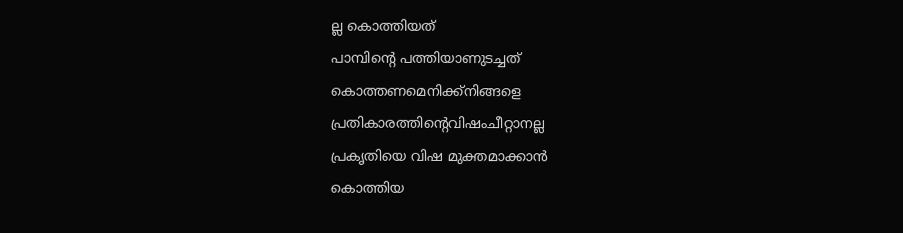ല്ല കൊത്തിയത്
പാമ്പിന്റെ പത്തിയാണുടച്ചത്
കൊത്തണമെനിക്ക്നിങ്ങളെ
പ്രതികാരത്തിന്റെവിഷംചീറ്റാനല്ല
പ്രകൃതിയെ വിഷ മുക്തമാക്കാൻ
കൊത്തിയ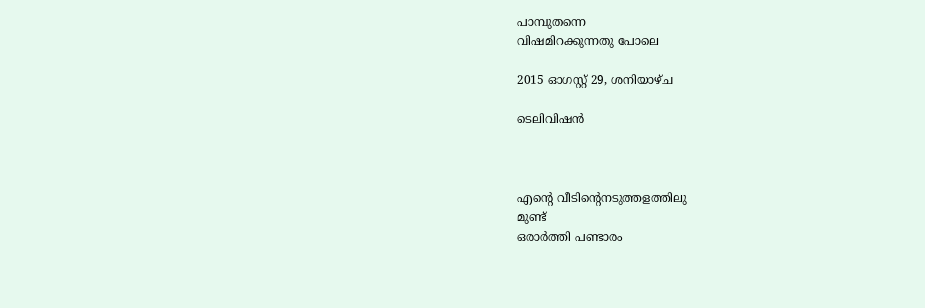പാമ്പുതന്നെ
വിഷമിറക്കുന്നതു പോലെ

2015 ഓഗസ്റ്റ് 29, ശനിയാഴ്‌ച

ടെലിവിഷൻ



എന്റെ വീടിന്റെനടുത്തളത്തിലു
മുണ്ട്
ഒരാർത്തി പണ്ടാരം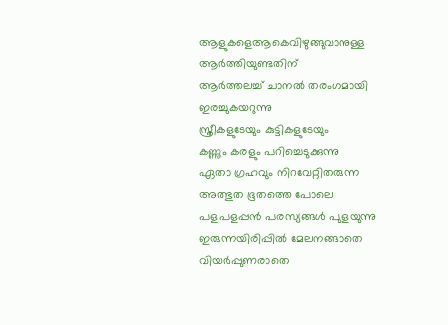ആളുകളെആകെവിഴുങ്ങുവാനുള്ള
ആർത്തിയുണ്ടതിന്
ആർത്തലച്ച് ചാനൽ തരംഗമായി
ഇരച്ചുകയറുന്നു
സ്ത്രീകളുടേയും കുട്ടികളുടേയും
കണ്ണും കരളും പറിച്ചെടുക്കുന്നു
ഏതാ ഗ്രഹവും നിറവേറ്റിതരുന്ന
അത്ഭുത ഭൂതത്തെ പോലെ
പളപളപ്പൻ പരസ്യങ്ങൾ പുളയുന്നു
ഇരുന്നയിരിപ്പിൽ മേലനങ്ങാതെ
വിയർപ്പുണരാതെ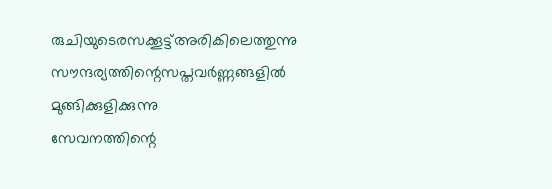രുചിയുടെരസക്കൂട്ട്അരികിലെത്തുന്നു
സൗന്ദര്യത്തിന്റെസപ്തവർണ്ണങ്ങളിൽ
മുങ്ങിക്കുളിക്കുന്നു
സേവനത്തിന്റെ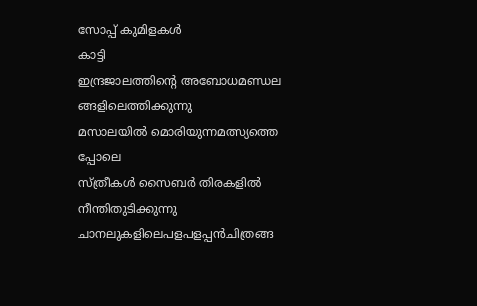സോപ്പ് കുമിളകൾ
കാട്ടി
ഇന്ദ്രജാലത്തിന്റെ അബോധമണ്ഡല
ങ്ങളിലെത്തിക്കുന്നു
മസാലയിൽ മൊരിയുന്നമത്സ്യത്തെ
പ്പോലെ
സ്ത്രീകൾ സൈബർ തിരകളിൽ നീന്തിതുടിക്കുന്നു
ചാനലുകളിലെപളപളപ്പൻചിത്രങ്ങ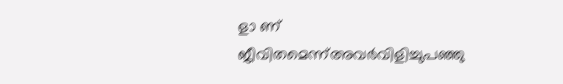ളാ ണ്
ജീവിതമെന്ന്അവർവിളിച്ചുപഞ്ഞു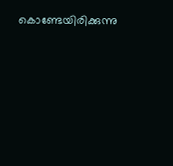കൊണ്ടേയിരിക്കുന്നു